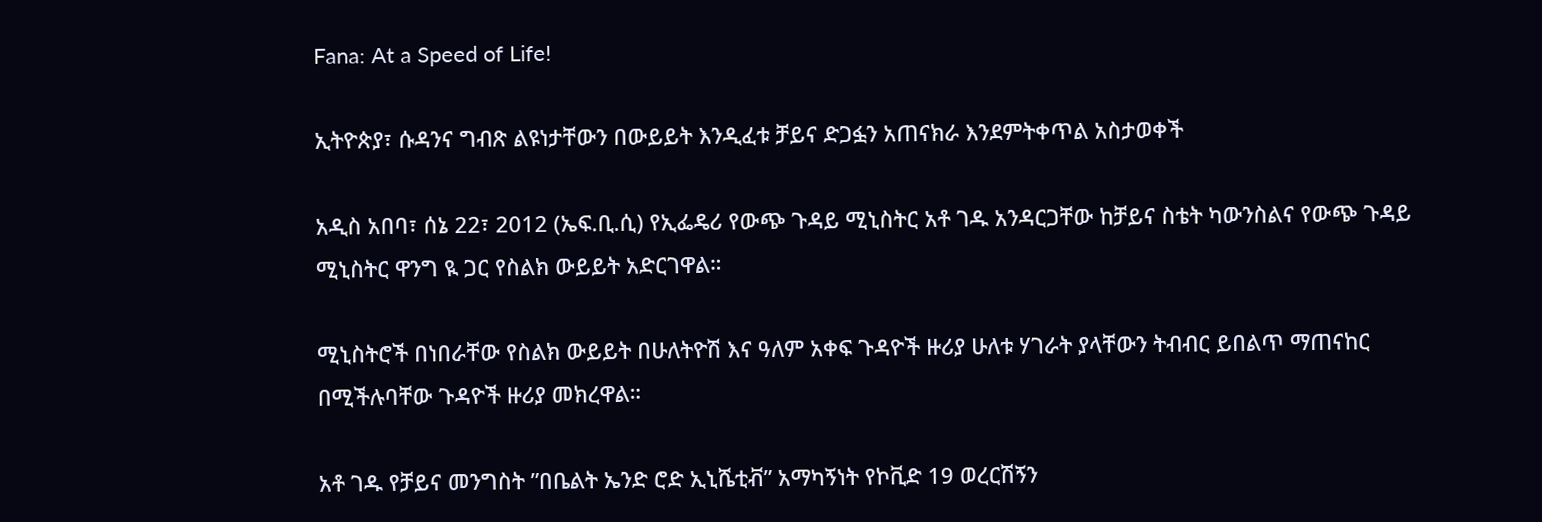Fana: At a Speed of Life!

ኢትዮጵያ፣ ሱዳንና ግብጽ ልዩነታቸውን በውይይት እንዲፈቱ ቻይና ድጋፏን አጠናክራ እንደምትቀጥል አስታወቀች

አዲስ አበባ፣ ሰኔ 22፣ 2012 (ኤፍ.ቢ.ሲ) የኢፌዴሪ የውጭ ጉዳይ ሚኒስትር አቶ ገዱ አንዳርጋቸው ከቻይና ስቴት ካውንስልና የውጭ ጉዳይ ሚኒስትር ዋንግ ዪ ጋር የስልክ ውይይት አድርገዋል።

ሚኒስትሮች በነበራቸው የስልክ ውይይት በሁለትዮሽ እና ዓለም አቀፍ ጉዳዮች ዙሪያ ሁለቱ ሃገራት ያላቸውን ትብብር ይበልጥ ማጠናከር በሚችሉባቸው ጉዳዮች ዙሪያ መክረዋል።

አቶ ገዱ የቻይና መንግስት ”በቤልት ኤንድ ሮድ ኢኒሼቲቭ” አማካኝነት የኮቪድ 19 ወረርሽኝን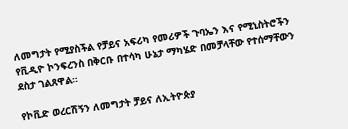ለመግታት የሚያስችል የቻይና አፍሪካ የመሪዎች ጉባኤን እና የሚኒስትሮችን የቪዲዮ ኮንፍረንስ በቅርቡ በተሳካ ሁኔታ ማካሄድ በመቻላቸው የተሰማቸውን ደስታ ገልጸዋል።

የኮቪድ ወረርሽኝን ለመግታት ቻይና ለኢትዮጵያ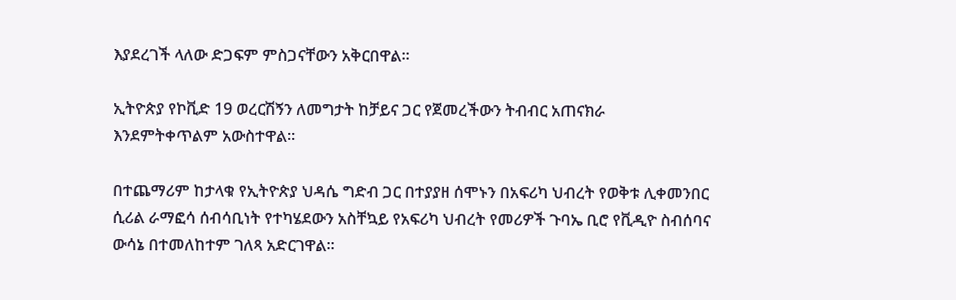እያደረገች ላለው ድጋፍም ምስጋናቸውን አቅርበዋል።

ኢትዮጵያ የኮቪድ 19 ወረርሽኝን ለመግታት ከቻይና ጋር የጀመረችውን ትብብር አጠናክራ እንደምትቀጥልም አውስተዋል።

በተጨማሪም ከታላቁ የኢትዮጵያ ህዳሴ ግድብ ጋር በተያያዘ ሰሞኑን በአፍሪካ ህብረት የወቅቱ ሊቀመንበር ሲሪል ራማፎሳ ሰብሳቢነት የተካሄደውን አስቸኳይ የአፍሪካ ህብረት የመሪዎች ጉባኤ ቢሮ የቪዲዮ ስብሰባና ውሳኔ በተመለከተም ገለጻ አድርገዋል።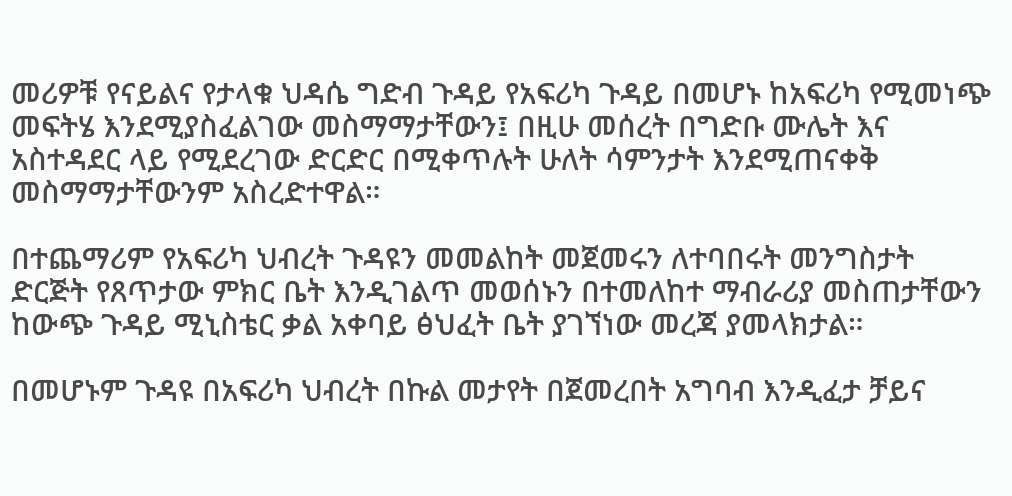መሪዎቹ የናይልና የታላቁ ህዳሴ ግድብ ጉዳይ የአፍሪካ ጉዳይ በመሆኑ ከአፍሪካ የሚመነጭ መፍትሄ እንደሚያስፈልገው መስማማታቸውን፤ በዚሁ መሰረት በግድቡ ሙሌት እና አስተዳደር ላይ የሚደረገው ድርድር በሚቀጥሉት ሁለት ሳምንታት እንደሚጠናቀቅ መስማማታቸውንም አስረድተዋል።

በተጨማሪም የአፍሪካ ህብረት ጉዳዩን መመልከት መጀመሩን ለተባበሩት መንግስታት ድርጅት የጸጥታው ምክር ቤት እንዲገልጥ መወሰኑን በተመለከተ ማብራሪያ መስጠታቸውን ከውጭ ጉዳይ ሚኒስቴር ቃል አቀባይ ፅህፈት ቤት ያገኘነው መረጃ ያመላክታል።

በመሆኑም ጉዳዩ በአፍሪካ ህብረት በኩል መታየት በጀመረበት አግባብ እንዲፈታ ቻይና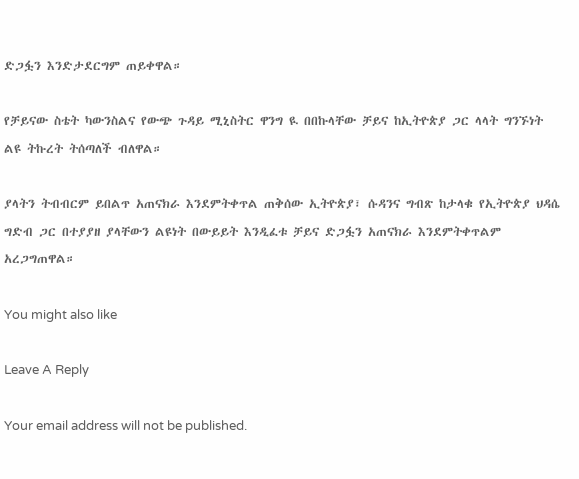ድጋፏን እንድታደርግም ጠይቀዋል።

የቻይናው ስቴት ካውንስልና የውጭ ጉዳይ ሚኒስትር ዋንግ ዪ በበኩላቸው ቻይና ከኢትዮጵያ ጋር ላላት ግንኙነት ልዩ ትኩረት ትሰጣለች ብለዋል።

ያላትን ትብብርም ይበልጥ አጠናክራ እንደምትቀጥል ጠቅሰው ኢትዮጵያ፣ ሱዳንና ግብጽ ከታላቁ የኢትዮጵያ ህዳሴ ግድብ ጋር በተያያዘ ያላቸውን ልዩነት በውይይት እንዲፈቱ ቻይና ድጋፏን አጠናክራ እንደምትቀጥልም አረጋግጠዋል።

You might also like

Leave A Reply

Your email address will not be published.